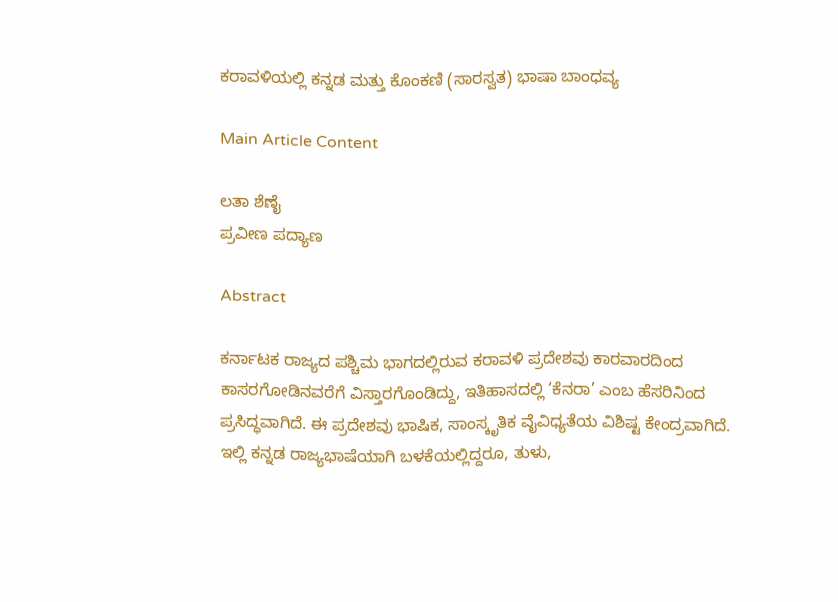ಕರಾವಳಿಯಲ್ಲಿ ಕನ್ನಡ ಮತ್ತು ಕೊಂಕಣಿ (ಸಾರಸ್ವತ) ಭಾಷಾ ಬಾಂಧವ್ಯ

Main Article Content

ಲತಾ ಶೆಣೈ
ಪ್ರವೀಣ ಪದ್ಯಾಣ

Abstract

ಕರ್ನಾಟಕ ರಾಜ್ಯದ ಪಶ್ಚಿಮ ಭಾಗದಲ್ಲಿರುವ ಕರಾವಳಿ ಪ್ರದೇಶವು ಕಾರವಾರದಿಂದ ಕಾಸರಗೋಡಿನವರೆಗೆ ವಿಸ್ತಾರಗೊಂಡಿದ್ದು, ಇತಿಹಾಸದಲ್ಲಿ ‘ಕೆನರಾ’ ಎಂಬ ಹೆಸರಿನಿಂದ ಪ್ರಸಿದ್ಧವಾಗಿದೆ. ಈ ಪ್ರದೇಶವು ಭಾಷಿಕ, ಸಾಂಸ್ಕೃತಿಕ ವೈವಿಧ್ಯತೆಯ ವಿಶಿಷ್ಟ ಕೇಂದ್ರವಾಗಿದೆ. ಇಲ್ಲಿ ಕನ್ನಡ ರಾಜ್ಯಭಾಷೆಯಾಗಿ ಬಳಕೆಯಲ್ಲಿದ್ದರೂ, ತುಳು,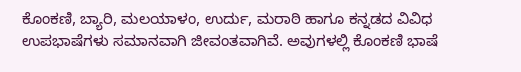ಕೊಂಕಣಿ, ಬ್ಯಾರಿ, ಮಲಯಾಳಂ, ಉರ್ದು, ಮರಾಠಿ ಹಾಗೂ ಕನ್ನಡದ ವಿವಿಧ ಉಪಭಾಷೆಗಳು ಸಮಾನವಾಗಿ ಜೀವಂತವಾಗಿವೆ. ಅವುಗಳಲ್ಲಿ ಕೊಂಕಣಿ ಭಾಷೆ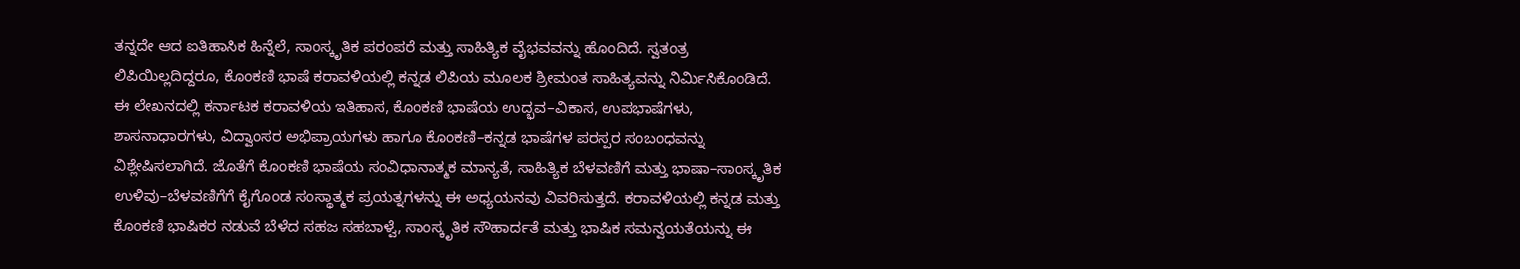ತನ್ನದೇ ಆದ ಐತಿಹಾಸಿಕ ಹಿನ್ನೆಲೆ, ಸಾಂಸ್ಕೃತಿಕ ಪರಂಪರೆ ಮತ್ತು ಸಾಹಿತ್ಯಿಕ ವೈಭವವನ್ನು ಹೊಂದಿದೆ. ಸ್ವತಂತ್ರ ಲಿಪಿಯಿಲ್ಲದಿದ್ದರೂ, ಕೊಂಕಣಿ ಭಾಷೆ ಕರಾವಳಿಯಲ್ಲಿ ಕನ್ನಡ ಲಿಪಿಯ ಮೂಲಕ ಶ್ರೀಮಂತ ಸಾಹಿತ್ಯವನ್ನು ನಿರ್ಮಿಸಿಕೊಂಡಿದೆ. ಈ ಲೇಖನದಲ್ಲಿ ಕರ್ನಾಟಕ ಕರಾವಳಿಯ ಇತಿಹಾಸ, ಕೊಂಕಣಿ ಭಾಷೆಯ ಉದ್ಭವ–ವಿಕಾಸ, ಉಪಭಾಷೆಗಳು, ಶಾಸನಾಧಾರಗಳು, ವಿದ್ವಾಂಸರ ಅಭಿಪ್ರಾಯಗಳು ಹಾಗೂ ಕೊಂಕಣಿ–ಕನ್ನಡ ಭಾಷೆಗಳ ಪರಸ್ಪರ ಸಂಬಂಧವನ್ನು ವಿಶ್ಲೇಷಿಸಲಾಗಿದೆ. ಜೊತೆಗೆ ಕೊಂಕಣಿ ಭಾಷೆಯ ಸಂವಿಧಾನಾತ್ಮಕ ಮಾನ್ಯತೆ, ಸಾಹಿತ್ಯಿಕ ಬೆಳವಣಿಗೆ ಮತ್ತು ಭಾಷಾ–ಸಾಂಸ್ಕೃತಿಕ ಉಳಿವು–ಬೆಳವಣಿಗೆಗೆ ಕೈಗೊಂಡ ಸಂಸ್ಥಾತ್ಮಕ ಪ್ರಯತ್ನಗಳನ್ನು ಈ ಅಧ್ಯಯನವು ವಿವರಿಸುತ್ತದೆ. ಕರಾವಳಿಯಲ್ಲಿ ಕನ್ನಡ ಮತ್ತು ಕೊಂಕಣಿ ಭಾಷಿಕರ ನಡುವೆ ಬೆಳೆದ ಸಹಜ ಸಹಬಾಳ್ವೆ, ಸಾಂಸ್ಕೃತಿಕ ಸೌಹಾರ್ದತೆ ಮತ್ತು ಭಾಷಿಕ ಸಮನ್ವಯತೆಯನ್ನು ಈ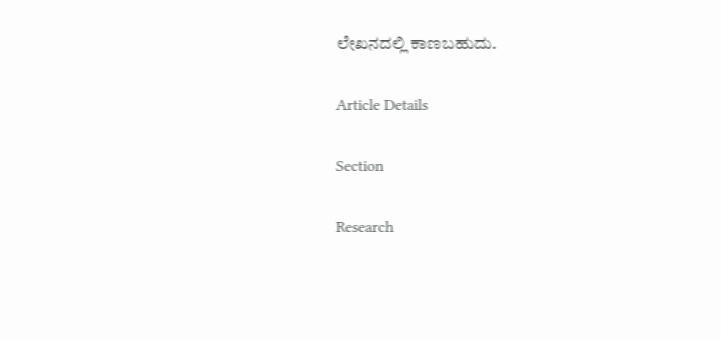ಲೇಖನದಲ್ಲಿ ಕಾಣಬಹುದು.

Article Details

Section

Research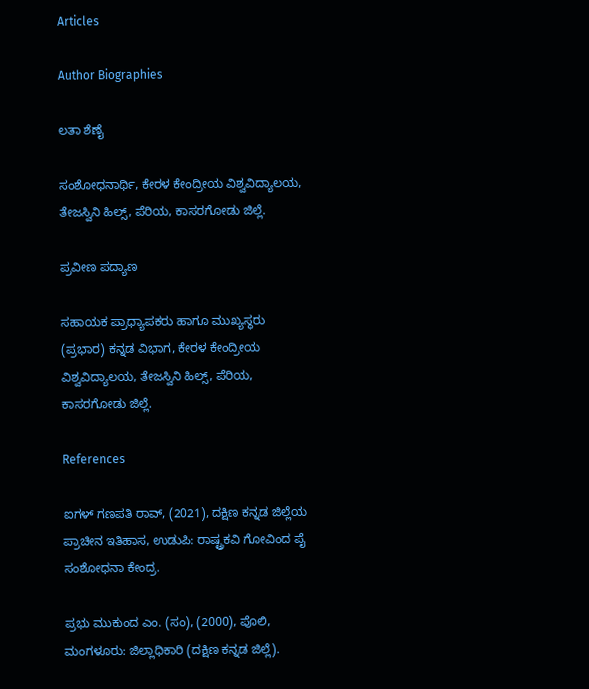Articles

Author Biographies

ಲತಾ ಶೆಣೈ

ಸಂಶೋಧನಾರ್ಥಿ, ಕೇರಳ ಕೇಂದ್ರೀಯ ವಿಶ್ವವಿದ್ಯಾಲಯ, ತೇಜಸ್ವಿನಿ ಹಿಲ್ಸ್, ಪೆರಿಯ, ಕಾಸರಗೋಡು ಜಿಲ್ಲೆ.

ಪ್ರವೀಣ ಪದ್ಯಾಣ

ಸಹಾಯಕ ಪ್ರಾಧ್ಯಾಪಕರು ಹಾಗೂ ಮುಖ್ಯಸ್ಥರು (ಪ್ರಭಾರ) ಕನ್ನಡ ವಿಭಾಗ, ಕೇರಳ ಕೇಂದ್ರೀಯ ವಿಶ್ವವಿದ್ಯಾಲಯ, ತೇಜಸ್ವಿನಿ ಹಿಲ್ಸ್, ಪೆರಿಯ, ಕಾಸರಗೋಡು ಜಿಲ್ಲೆ.

References

ಐಗಳ್ ಗಣಪತಿ ರಾವ್, (2021), ದಕ್ಷಿಣ ಕನ್ನಡ ಜಿಲ್ಲೆಯ ಪ್ರಾಚೀನ ಇತಿಹಾಸ, ಉಡುಪಿ: ರಾಷ್ಟ್ರಕವಿ ಗೋವಿಂದ ಪೈ ಸಂಶೋಧನಾ ಕೇಂದ್ರ.

ಪ್ರಭು ಮುಕುಂದ ಎಂ. (ಸಂ), (2000), ಪೊಲಿ, ಮಂಗಳೂರು: ಜಿಲ್ಲಾಧಿಕಾರಿ (ದಕ್ಷಿಣ ಕನ್ನಡ ಜಿಲ್ಲೆ).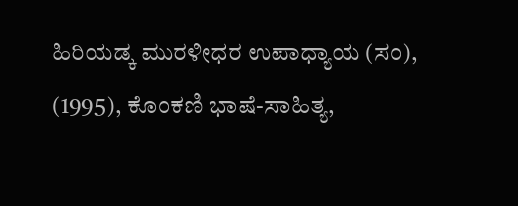ಹಿರಿಯಡ್ಕ ಮುರಳೀಧರ ಉಪಾಧ್ಯಾಯ (ಸಂ), (1995), ಕೊಂಕಣಿ ಭಾಷೆ-ಸಾಹಿತ್ಯ,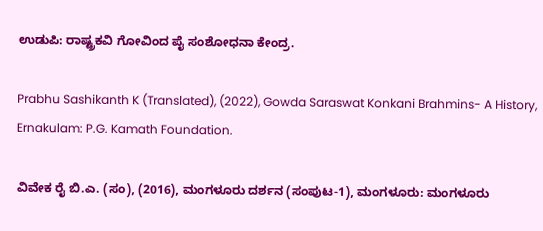ಉಡುಪಿ: ರಾಷ್ಟ್ರಕವಿ ಗೋವಿಂದ ಪೈ ಸಂಶೋಧನಾ ಕೇಂದ್ರ.

Prabhu Sashikanth K (Translated), (2022), Gowda Saraswat Konkani Brahmins- A History, Ernakulam: P.G. Kamath Foundation.

ವಿವೇಕ ರೈ ಬಿ.ಎ. (ಸಂ), (2016), ಮಂಗಳೂರು ದರ್ಶನ (ಸಂಪುಟ-1), ಮಂಗಳೂರು: ಮಂಗಳೂರು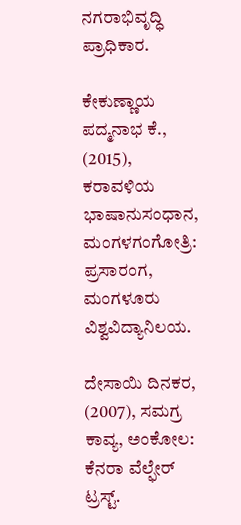ನಗರಾಭಿವೃದ್ಧಿ ಪ್ರಾಧಿಕಾರ.

ಕೇಕುಣ್ಣಾಯ ಪದ್ಮನಾಭ ಕೆ., (2015), ಕರಾವಳಿಯ ಭಾಷಾನುಸಂಧಾನ, ಮಂಗಳಗಂಗೋತ್ರಿ: ಪ್ರಸಾರಂಗ, ಮಂಗಳೂರು ವಿಶ್ವವಿದ್ಯಾನಿಲಯ.

ದೇಸಾಯಿ ದಿನಕರ, (2007), ಸಮಗ್ರ ಕಾವ್ಯ, ಅಂಕೋಲ: ಕೆನರಾ ವೆಲ್ಫೇರ್ ಟ್ರಸ್ಟ್.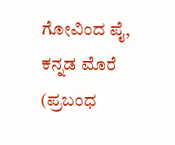ಗೋವಿಂದ ಪೈ, ಕನ್ನಡ ಮೊರೆ (ಪ್ರಬಂಧ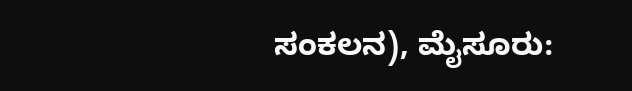ಸಂಕಲನ), ಮೈಸೂರು: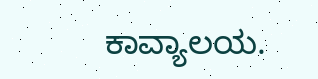ಕಾವ್ಯಾಲಯ.